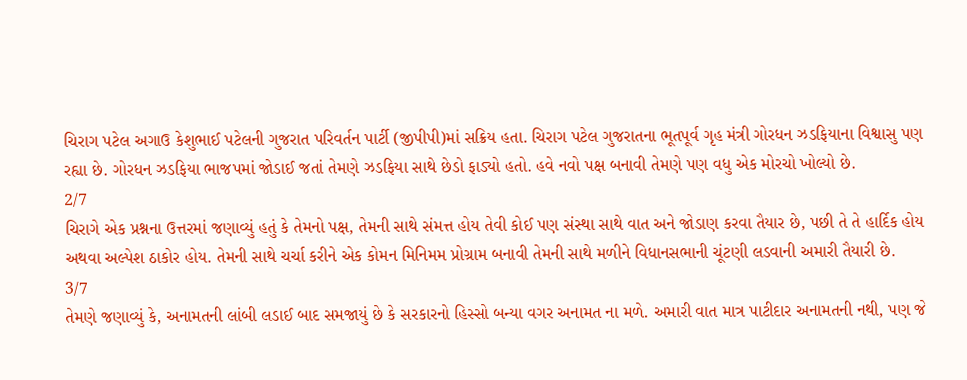ચિરાગ પટેલ અગાઉ કેશુભાઈ પટેલની ગુજરાત પરિવર્તન પાર્ટી (જીપીપી)માં સક્રિય હતા. ચિરાગ પટેલ ગુજરાતના ભૂતપૂર્વ ગૃહ મંત્રી ગોરધન ઝડફિયાના વિશ્વાસુ પણ રહ્યા છે. ગોરધન ઝડફિયા ભાજપમાં જોડાઈ જતાં તેમણે ઝડફિયા સાથે છેડો ફાડ્યો હતો. હવે નવો પક્ષ બનાવી તેમણે પણ વધુ એક મોરચો ખોલ્યો છે.
2/7
ચિરાગે એક પ્રશ્નના ઉત્તરમાં જણાવ્યું હતું કે તેમનો પક્ષ, તેમની સાથે સંમત્ત હોય તેવી કોઈ પણ સંસ્થા સાથે વાત અને જોડાણ કરવા તૈયાર છે, પછી તે તે હાર્દિક હોય અથવા અલ્પેશ ઠાકોર હોય. તેમની સાથે ચર્ચા કરીને એક કોમન મિનિમમ પ્રોગ્રામ બનાવી તેમની સાથે મળીને વિધાનસભાની ચૂંટણી લડવાની અમારી તૈયારી છે.
3/7
તેમણે જણાવ્યું કે, અનામતની લાંબી લડાઈ બાદ સમજાયું છે કે સરકારનો હિસ્સો બન્યા વગર અનામત ના મળે. અમારી વાત માત્ર પાટીદાર અનામતની નથી, પણ જે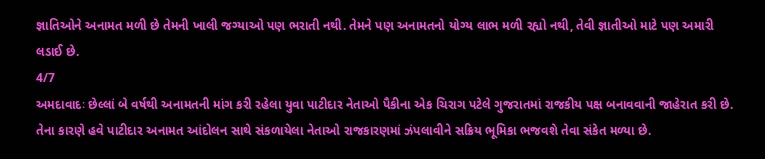જ્ઞાતિઓને અનામત મળી છે તેમની ખાલી જગ્યાઓ પણ ભરાતી નથી. તેમને પણ અનામતનો યોગ્ય લાભ મળી રહ્યો નથી, તેવી જ્ઞાતીઓ માટે પણ અમારી લડાઈ છે.
4/7
અમદાવાદઃ છેલ્લાં બે વર્ષથી અનામતની માંગ કરી રહેલા યુવા પાટીદાર નેતાઓ પૈકીના એક ચિરાગ પટેલે ગુજરાતમાં રાજકીય પક્ષ બનાવવાની જાહેરાત કરી છે. તેના કારણે હવે પાટીદાર અનામત આંદોલન સાથે સંકળાયેલા નેતાઓ રાજકારણમાં ઝંપલાવીને સક્રિય ભૂમિકા ભજવશે તેવા સંકેત મળ્યા છે.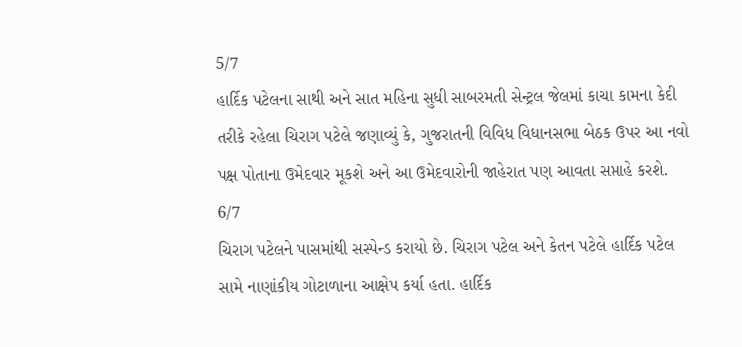5/7
હાર્દિક પટેલના સાથી અને સાત મહિના સુધી સાબરમતી સેન્ટ્રલ જેલમાં કાચા કામના કેદી તરીકે રહેલા ચિરાગ પટેલે જણાવ્યું કે, ગુજરાતની વિવિધ વિધાનસભા બેઠક ઉપર આ નવો પક્ષ પોતાના ઉમેદવાર મૂકશે અને આ ઉમેદવારોની જાહેરાત પણ આવતા સપ્તાહે કરશે.
6/7
ચિરાગ પટેલને પાસમાંથી સસ્પેન્ડ કરાયો છે. ચિરાગ પટેલ અને કેતન પટેલે હાર્દિક પટેલ સામે નાણાંકીય ગોટાળાના આક્ષેપ કર્યા હતા. હાર્દિક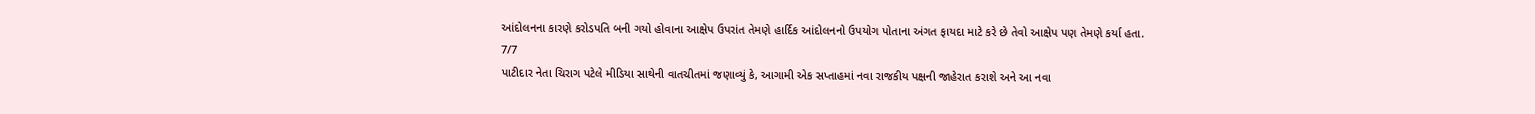આંદોલનના કારણે કરોડપતિ બની ગયો હોવાના આક્ષેપ ઉપરાંત તેમણે હાર્દિક આંદોલનનો ઉપયોગ પોતાના અંગત ફાયદા માટે કરે છે તેવો આક્ષેપ પણ તેમણે કર્યા હતા.
7/7
પાટીદાર નેતા ચિરાગ પટેલે મીડિયા સાથેની વાતચીતમાં જણાવ્યું કે, આગામી એક સપ્તાહમાં નવા રાજકીય પક્ષની જાહેરાત કરાશે અને આ નવા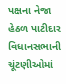પક્ષના નેજા હેઠળ પાટીદાર વિધાનસભાની ચૂંટણીઓમાં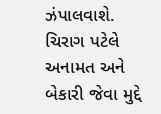ઝંપાલવાશે. ચિરાગ પટેલે અનામત અને બેકારી જેવા મુદ્દે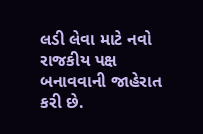લડી લેવા માટે નવો રાજકીય પક્ષ બનાવવાની જાહેરાત કરી છે.